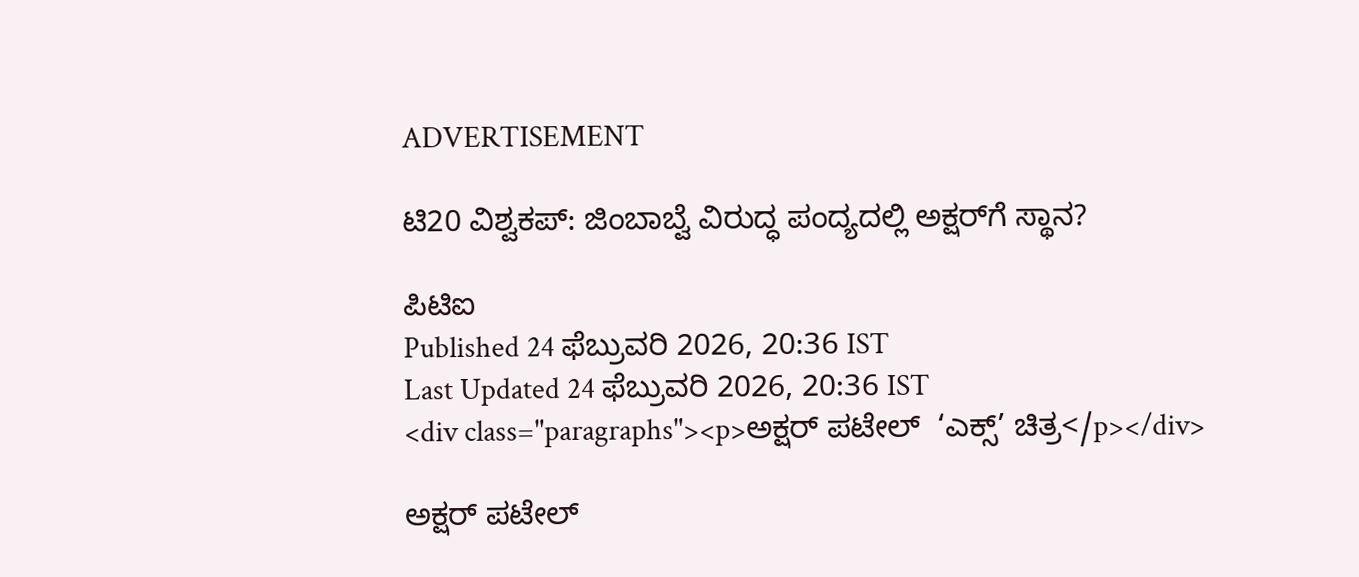ADVERTISEMENT

ಟಿ20 ವಿಶ್ವಕಪ್: ಜಿಂಬಾಬ್ವೆ ವಿರುದ್ಧ ಪಂದ್ಯದಲ್ಲಿ ಅಕ್ಷರ್‌ಗೆ ಸ್ಥಾನ?

ಪಿಟಿಐ
Published 24 ಫೆಬ್ರುವರಿ 2026, 20:36 IST
Last Updated 24 ಫೆಬ್ರುವರಿ 2026, 20:36 IST
<div class="paragraphs"><p>ಅಕ್ಷರ್‌ ಪಟೇಲ್  ‘ಎಕ್ಸ್‌’ ಚಿತ್ರ</p></div>

ಅಕ್ಷರ್‌ ಪಟೇಲ್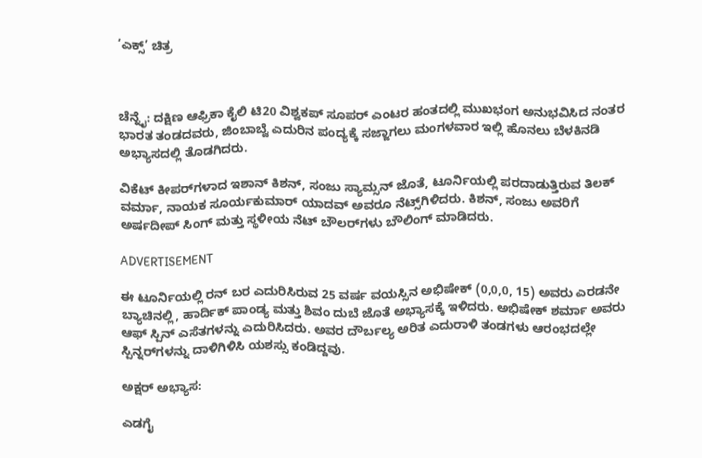‘ಎಕ್ಸ್‌’ ಚಿತ್ರ



ಚೆನ್ನೈ: ದಕ್ಷಿಣ ಆಫ್ರಿಕಾ ಕೈಲಿ ಟಿ20 ವಿಶ್ವಕಪ್ ಸೂಪರ್ ಎಂಟರ ಹಂತದಲ್ಲಿ ಮುಖಭಂಗ ಅನುಭವಿಸಿದ ನಂತರ ಭಾರತ ತಂಡದವರು, ಜಿಂಬಾಬ್ವೆ ಎದುರಿನ ಪಂದ್ಯಕ್ಕೆ ಸಜ್ಜಾಗಲು ಮಂಗಳವಾರ ಇಲ್ಲಿ ಹೊನಲು ಬೆಳಕಿನಡಿ ಅಭ್ಯಾಸದಲ್ಲಿ ತೊಡಗಿದರು.

ವಿಕೆಟ್ ಕೀಪರ್‌ಗಳಾದ ಇಶಾನ್‌ ಕಿಶನ್, ಸಂಜು ಸ್ಯಾಮ್ಸನ್ ಜೊತೆ, ಟೂರ್ನಿಯಲ್ಲಿ ಪರದಾಡುತ್ತಿರುವ ತಿಲಕ್‌ ವರ್ಮಾ, ನಾಯಕ ಸೂರ್ಯಕುಮಾರ್ ಯಾದವ್ ಅವರೂ ನೆಟ್ಸ್‌ಗಿಳಿದರು. ಕಿಶನ್, ಸಂಜು ಅವರಿಗೆ ಅರ್ಷದೀಪ್ ಸಿಂಗ್ ಮತ್ತು ಸ್ಥಳೀಯ ನೆಟ್ ಬೌಲರ್‌ಗಳು ಬೌಲಿಂಗ್ ಮಾಡಿದರು.

ADVERTISEMENT

ಈ ಟೂರ್ನಿಯಲ್ಲಿ ರನ್ ಬರ ಎದುರಿಸಿರುವ 25 ವರ್ಷ ವಯಸ್ಸಿನ ಅಭಿಷೇಕ್ (0,0,0, 15) ಅವರು ಎರಡನೇ ಬ್ಯಾಚಿನಲ್ಲಿ, ಹಾರ್ದಿಕ್ ಪಾಂಡ್ಯ ಮತ್ತು ಶಿವಂ ದುಬೆ ಜೊತೆ ಅಭ್ಯಾಸಕ್ಕೆ ಇಳಿದರು. ಅಭಿಷೇಕ್‌ ಶರ್ಮಾ ಅವರು ಆಫ್‌ ಸ್ಪಿನ್‌ ಎಸೆತಗಳನ್ನು ಎದುರಿಸಿದರು. ಅವರ ದೌರ್ಬಲ್ಯ ಅರಿತ ಎದುರಾಳಿ ತಂಡಗಳು ಆರಂಭದಲ್ಲೇ ಸ್ಪಿನ್ನರ್‌ಗಳನ್ನು ದಾಳಿಗಿಳಿಸಿ ಯಶಸ್ಸು ಕಂಡಿದ್ದವು.

ಅಕ್ಷರ್ ಅಭ್ಯಾಸ:

ಎಡಗೈ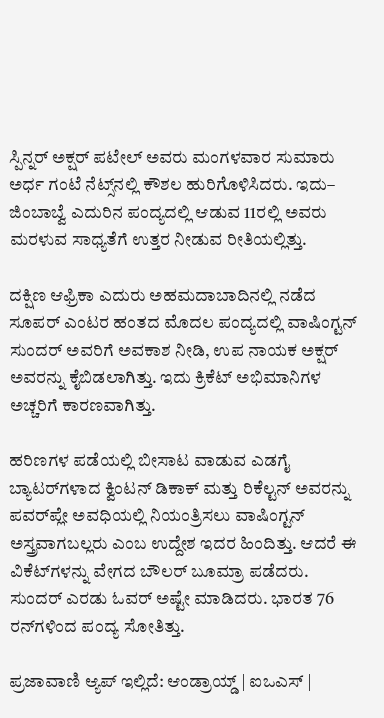ಸ್ಪಿನ್ನರ್‌ ಅಕ್ಷರ್‌ ಪಟೇಲ್ ಅವರು ಮಂಗಳವಾರ ಸುಮಾರು ಅರ್ಧ ಗಂಟೆ ನೆಟ್ಸ್‌ನಲ್ಲಿ ಕೌಶಲ ಹುರಿಗೊಳಿಸಿದರು. ಇದು– ಜಿಂಬಾಬ್ವೆ ಎದುರಿನ ಪಂದ್ಯದಲ್ಲಿ ಆಡುವ 11ರಲ್ಲಿ ಅವರು ಮರಳುವ ಸಾಧ್ಯತೆಗೆ ಉತ್ತರ ನೀಡುವ ರೀತಿಯಲ್ಲಿತ್ತು.

ದಕ್ಷಿಣ ಆಫ್ರಿಕಾ ಎದುರು ಅಹಮದಾಬಾದಿನಲ್ಲಿ ನಡೆದ ಸೂಪರ್ ಎಂಟರ ಹಂತದ ಮೊದಲ ಪಂದ್ಯದಲ್ಲಿ ವಾಷಿಂಗ್ಟನ್ ಸುಂದರ್ ಅವರಿಗೆ ಅವಕಾಶ ನೀಡಿ, ಉಪ ನಾಯಕ ಅಕ್ಷರ್ ಅವರನ್ನು ಕೈಬಿಡಲಾಗಿತ್ತು. ಇದು ಕ್ರಿಕೆಟ್‌ ಅಭಿಮಾನಿಗಳ ಅಚ್ಚರಿಗೆ ಕಾರಣವಾಗಿತ್ತು.

ಹರಿಣಗಳ ಪಡೆಯಲ್ಲಿ ಬೀಸಾಟ ವಾಡುವ ಎಡಗೈ ಬ್ಯಾಟರ್‌ಗಳಾದ ಕ್ವಿಂಟನ್ ಡಿಕಾಕ್‌ ಮತ್ತು ರಿಕೆಲ್ಟನ್ ಅವರನ್ನು ಪವರ್‌ಪ್ಲೇ ಅವಧಿಯಲ್ಲಿ ನಿಯಂತ್ರಿಸಲು ವಾಷಿಂಗ್ಟನ್ ಅಸ್ತ್ರವಾಗಬಲ್ಲರು ಎಂಬ ಉದ್ದೇಶ ಇದರ ಹಿಂದಿತ್ತು. ಆದರೆ ಈ ವಿಕೆಟ್‌ಗಳನ್ನು ವೇಗದ ಬೌಲರ್ ಬೂಮ್ರಾ ಪಡೆದರು. ಸುಂದರ್ ಎರಡು ಓವರ್‌ ಅಷ್ಟೇ ಮಾಡಿದರು. ಭಾರತ 76 ರನ್‌ಗಳಿಂದ ಪಂದ್ಯ ಸೋತಿತ್ತು.

ಪ್ರಜಾವಾಣಿ ಆ್ಯಪ್ ಇಲ್ಲಿದೆ: ಆಂಡ್ರಾಯ್ಡ್ | ಐಒಎಸ್ |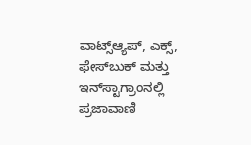ವಾಟ್ಸ್ಆ್ಯಪ್, ಎಕ್ಸ್, ಫೇಸ್‌ಬುಕ್ ಮತ್ತು ಇನ್‌ಸ್ಟಾಗ್ರಾಂನಲ್ಲಿ ಪ್ರಜಾವಾಣಿ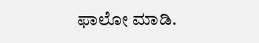ಫಾಲೋ ಮಾಡಿ.